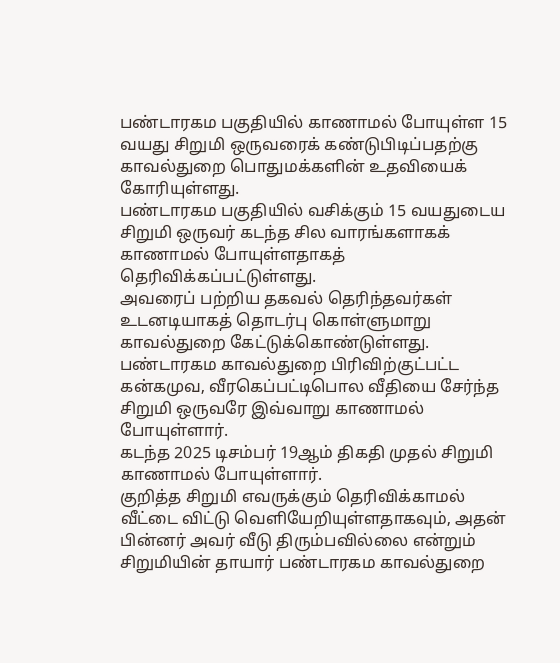பண்டாரகம பகுதியில் காணாமல் போயுள்ள 15 வயது சிறுமி ஒருவரைக் கண்டுபிடிப்பதற்கு காவல்துறை பொதுமக்களின் உதவியைக் கோரியுள்ளது.
பண்டாரகம பகுதியில் வசிக்கும் 15 வயதுடைய சிறுமி ஒருவர் கடந்த சில வாரங்களாகக் காணாமல் போயுள்ளதாகத் தெரிவிக்கப்பட்டுள்ளது.
அவரைப் பற்றிய தகவல் தெரிந்தவர்கள் உடனடியாகத் தொடர்பு கொள்ளுமாறு காவல்துறை கேட்டுக்கொண்டுள்ளது.
பண்டாரகம காவல்துறை பிரிவிற்குட்பட்ட கன்கமுவ, வீரகெப்பட்டிபொல வீதியை சேர்ந்த சிறுமி ஒருவரே இவ்வாறு காணாமல் போயுள்ளார்.
கடந்த 2025 டிசம்பர் 19ஆம் திகதி முதல் சிறுமி காணாமல் போயுள்ளார்.
குறித்த சிறுமி எவருக்கும் தெரிவிக்காமல் வீட்டை விட்டு வெளியேறியுள்ளதாகவும், அதன் பின்னர் அவர் வீடு திரும்பவில்லை என்றும் சிறுமியின் தாயார் பண்டாரகம காவல்துறை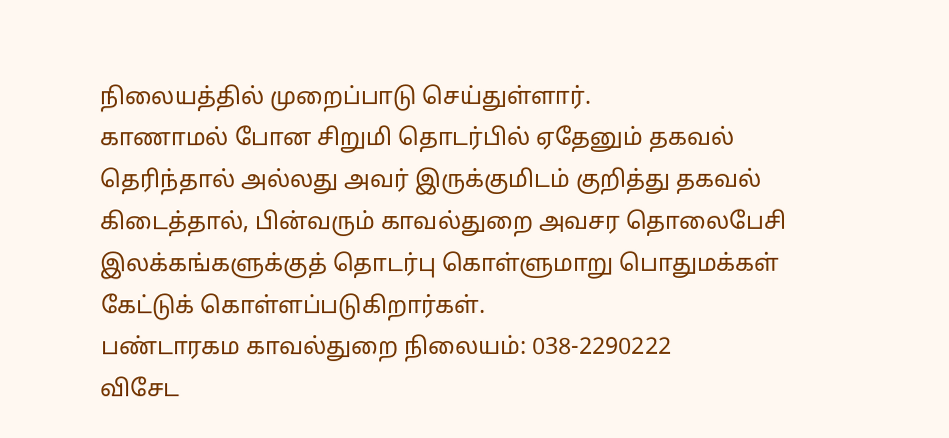நிலையத்தில் முறைப்பாடு செய்துள்ளார்.
காணாமல் போன சிறுமி தொடர்பில் ஏதேனும் தகவல் தெரிந்தால் அல்லது அவர் இருக்குமிடம் குறித்து தகவல் கிடைத்தால், பின்வரும் காவல்துறை அவசர தொலைபேசி இலக்கங்களுக்குத் தொடர்பு கொள்ளுமாறு பொதுமக்கள் கேட்டுக் கொள்ளப்படுகிறார்கள்.
பண்டாரகம காவல்துறை நிலையம்: 038-2290222
விசேட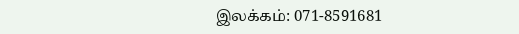இலக்கம்: 071-8591681